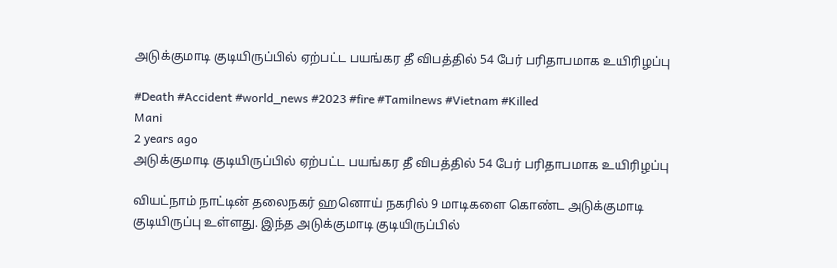அடுக்குமாடி குடியிருப்பில் ஏற்பட்ட பயங்கர தீ விபத்தில் 54 பேர் பரிதாபமாக உயிரிழப்பு

#Death #Accident #world_news #2023 #fire #Tamilnews #Vietnam #Killed
Mani
2 years ago
அடுக்குமாடி குடியிருப்பில் ஏற்பட்ட பயங்கர தீ விபத்தில் 54 பேர் பரிதாபமாக உயிரிழப்பு

வியட்நாம் நாட்டின் தலைநகர் ஹனொய் நகரில் 9 மாடிகளை கொண்ட அடுக்குமாடி குடியிருப்பு உள்ளது. இந்த அடுக்குமாடி குடியிருப்பில்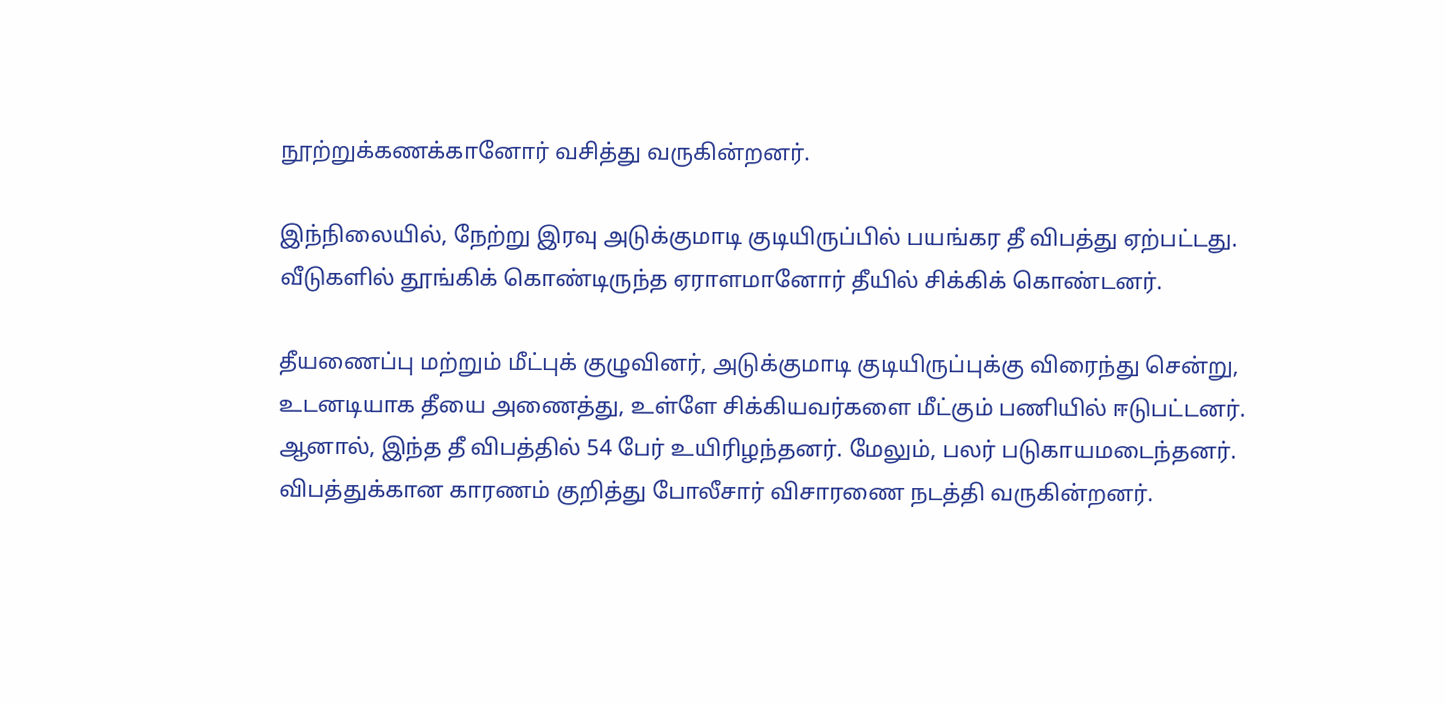நூற்றுக்கணக்கானோர் வசித்து வருகின்றனர்.

இந்நிலையில், நேற்று இரவு அடுக்குமாடி குடியிருப்பில் பயங்கர தீ விபத்து ஏற்பட்டது. வீடுகளில் தூங்கிக் கொண்டிருந்த ஏராளமானோர் தீயில் சிக்கிக் கொண்டனர்.

தீயணைப்பு மற்றும் மீட்புக் குழுவினர், அடுக்குமாடி குடியிருப்புக்கு விரைந்து சென்று, உடனடியாக தீயை அணைத்து, உள்ளே சிக்கியவர்களை மீட்கும் பணியில் ஈடுபட்டனர். ஆனால், இந்த தீ விபத்தில் 54 பேர் உயிரிழந்தனர். மேலும், பலர் படுகாயமடைந்தனர். விபத்துக்கான காரணம் குறித்து போலீசார் விசாரணை நடத்தி வருகின்றனர்.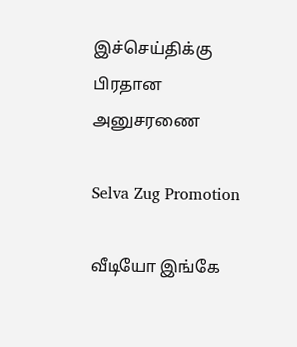இச்செய்திக்கு பிரதான அனுசரணை

Selva Zug Promotion

வீடியோ இங்கே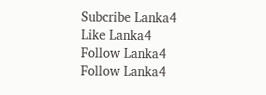Subcribe Lanka4
Like Lanka4
Follow Lanka4
Follow Lanka4